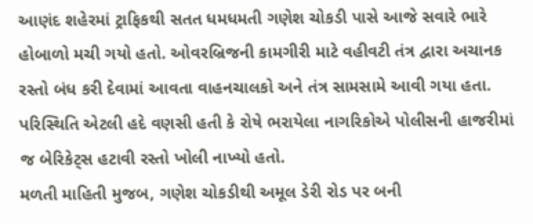આણંદ શહેરમાં ટ્રાફિકથી સતત ધમધમતી ગણેશ ચોકડી પાસે આજે સવારે ભારે હોબાળો મચી ગયો હતો. ઓવરબ્રિજની કામગીરી માટે વહીવટી તંત્ર દ્વારા અચાનક રસ્તો બંધ કરી દેવામાં આવતા વાહનચાલકો અને તંત્ર સામસામે આવી ગયા હતા. પરિસ્થિતિ એટલી હદે વણસી હતી કે રોષે ભરાયેલા નાગરિકોએ પોલીસની હાજરીમાં જ બેરિકેટ્સ હટાવી રસ્તો ખોલી નાખ્યો હતો.
મળતી માહિતી મુજબ, ગણેશ ચોકડીથી અમૂલ ડેરી રોડ પર બની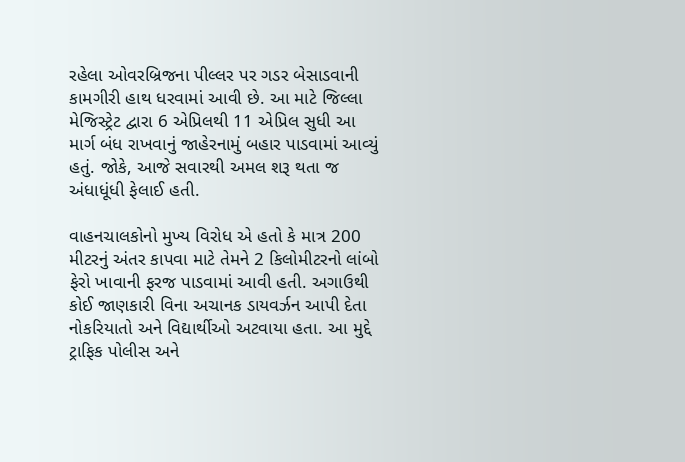રહેલા ઓવરબ્રિજના પીલ્લર પર ગડર બેસાડવાની કામગીરી હાથ ધરવામાં આવી છે. આ માટે જિલ્લા મેજિસ્ટ્રેટ દ્વારા 6 એપ્રિલથી 11 એપ્રિલ સુધી આ માર્ગ બંધ રાખવાનું જાહેરનામું બહાર પાડવામાં આવ્યું હતું. જોકે, આજે સવારથી અમલ શરૂ થતા જ અંધાધૂંધી ફેલાઈ હતી.

વાહનચાલકોનો મુખ્ય વિરોધ એ હતો કે માત્ર 200 મીટરનું અંતર કાપવા માટે તેમને 2 કિલોમીટરનો લાંબો ફેરો ખાવાની ફરજ પાડવામાં આવી હતી. અગાઉથી કોઈ જાણકારી વિના અચાનક ડાયવર્ઝન આપી દેતા નોકરિયાતો અને વિદ્યાર્થીઓ અટવાયા હતા. આ મુદ્દે ટ્રાફિક પોલીસ અને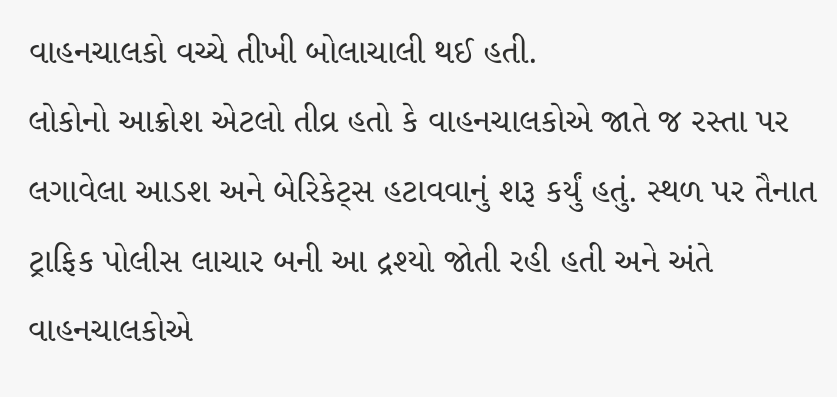વાહનચાલકો વચ્ચે તીખી બોલાચાલી થઈ હતી.
લોકોનો આક્રોશ એટલો તીવ્ર હતો કે વાહનચાલકોએ જાતે જ રસ્તા પર લગાવેલા આડશ અને બેરિકેટ્સ હટાવવાનું શરૂ કર્યું હતું. સ્થળ પર તૈનાત ટ્રાફિક પોલીસ લાચાર બની આ દ્રશ્યો જોતી રહી હતી અને અંતે વાહનચાલકોએ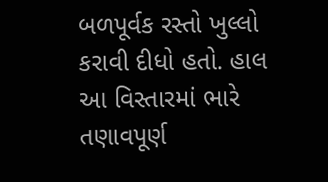બળપૂર્વક રસ્તો ખુલ્લો કરાવી દીધો હતો. હાલ આ વિસ્તારમાં ભારે તણાવપૂર્ણ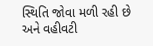સ્થિતિ જોવા મળી રહી છે અને વહીવટી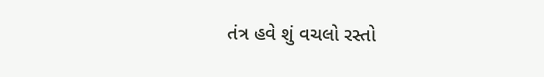તંત્ર હવે શું વચલો રસ્તો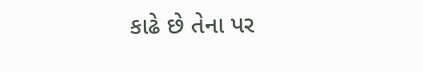કાઢે છે તેના પર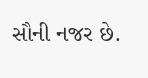સૌની નજર છે.